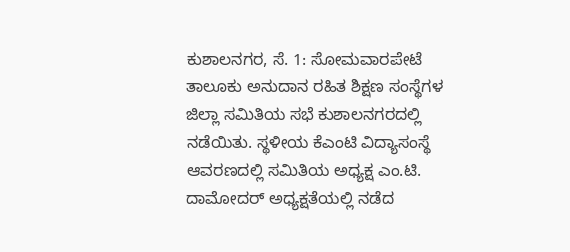ಕುಶಾಲನಗರ, ಸೆ. 1: ಸೋಮವಾರಪೇಟೆ ತಾಲೂಕು ಅನುದಾನ ರಹಿತ ಶಿಕ್ಷಣ ಸಂಸ್ಥೆಗಳ ಜಿಲ್ಲಾ ಸಮಿತಿಯ ಸಭೆ ಕುಶಾಲನಗರದಲ್ಲಿ ನಡೆಯಿತು. ಸ್ಥಳೀಯ ಕೆಎಂಟಿ ವಿದ್ಯಾಸಂಸ್ಥೆ ಆವರಣದಲ್ಲಿ ಸಮಿತಿಯ ಅಧ್ಯಕ್ಷ ಎಂ.ಟಿ. ದಾಮೋದರ್ ಅಧ್ಯಕ್ಷತೆಯಲ್ಲಿ ನಡೆದ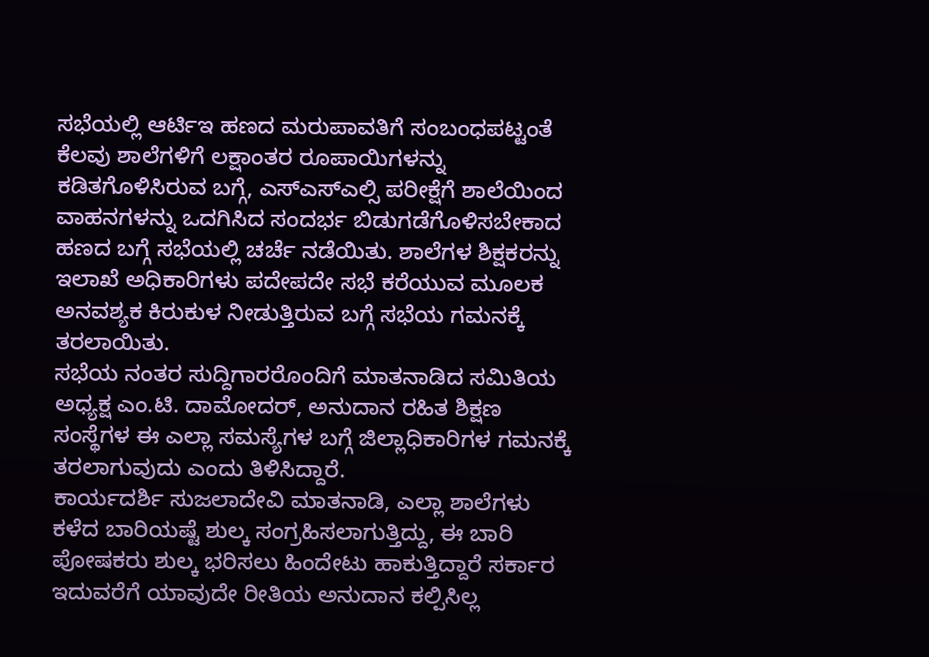ಸಭೆಯಲ್ಲಿ ಆರ್ಟಿಇ ಹಣದ ಮರುಪಾವತಿಗೆ ಸಂಬಂಧಪಟ್ಟಂತೆ ಕೆಲವು ಶಾಲೆಗಳಿಗೆ ಲಕ್ಷಾಂತರ ರೂಪಾಯಿಗಳನ್ನು ಕಡಿತಗೊಳಿಸಿರುವ ಬಗ್ಗೆ, ಎಸ್ಎಸ್ಎಲ್ಸಿ ಪರೀಕ್ಷೆಗೆ ಶಾಲೆಯಿಂದ ವಾಹನಗಳನ್ನು ಒದಗಿಸಿದ ಸಂದರ್ಭ ಬಿಡುಗಡೆಗೊಳಿಸಬೇಕಾದ ಹಣದ ಬಗ್ಗೆ ಸಭೆಯಲ್ಲಿ ಚರ್ಚೆ ನಡೆಯಿತು. ಶಾಲೆಗಳ ಶಿಕ್ಷಕರನ್ನು ಇಲಾಖೆ ಅಧಿಕಾರಿಗಳು ಪದೇಪದೇ ಸಭೆ ಕರೆಯುವ ಮೂಲಕ ಅನವಶ್ಯಕ ಕಿರುಕುಳ ನೀಡುತ್ತಿರುವ ಬಗ್ಗೆ ಸಭೆಯ ಗಮನಕ್ಕೆ ತರಲಾಯಿತು.
ಸಭೆಯ ನಂತರ ಸುದ್ದಿಗಾರರೊಂದಿಗೆ ಮಾತನಾಡಿದ ಸಮಿತಿಯ ಅಧ್ಯಕ್ಷ ಎಂ.ಟಿ. ದಾಮೋದರ್, ಅನುದಾನ ರಹಿತ ಶಿಕ್ಷಣ ಸಂಸ್ಥೆಗಳ ಈ ಎಲ್ಲಾ ಸಮಸ್ಯೆಗಳ ಬಗ್ಗೆ ಜಿಲ್ಲಾಧಿಕಾರಿಗಳ ಗಮನಕ್ಕೆ ತರಲಾಗುವುದು ಎಂದು ತಿಳಿಸಿದ್ದಾರೆ.
ಕಾರ್ಯದರ್ಶಿ ಸುಜಲಾದೇವಿ ಮಾತನಾಡಿ, ಎಲ್ಲಾ ಶಾಲೆಗಳು ಕಳೆದ ಬಾರಿಯಷ್ಟೆ ಶುಲ್ಕ ಸಂಗ್ರಹಿಸಲಾಗುತ್ತಿದ್ದು, ಈ ಬಾರಿ ಪೋಷಕರು ಶುಲ್ಕ ಭರಿಸಲು ಹಿಂದೇಟು ಹಾಕುತ್ತಿದ್ದಾರೆ ಸರ್ಕಾರ ಇದುವರೆಗೆ ಯಾವುದೇ ರೀತಿಯ ಅನುದಾನ ಕಲ್ಪಿಸಿಲ್ಲ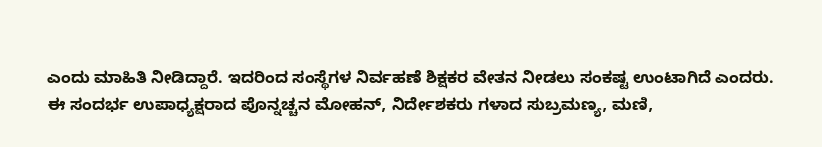ಎಂದು ಮಾಹಿತಿ ನೀಡಿದ್ದಾರೆ. ಇದರಿಂದ ಸಂಸ್ಥೆಗಳ ನಿರ್ವಹಣೆ ಶಿಕ್ಷಕರ ವೇತನ ನೀಡಲು ಸಂಕಷ್ಟ ಉಂಟಾಗಿದೆ ಎಂದರು.
ಈ ಸಂದರ್ಭ ಉಪಾಧ್ಯಕ್ಷರಾದ ಪೊನ್ನಚ್ಚನ ಮೋಹನ್, ನಿರ್ದೇಶಕರು ಗಳಾದ ಸುಬ್ರಮಣ್ಯ, ಮಣಿ,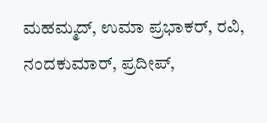ಮಹಮ್ಮದ್, ಉಮಾ ಪ್ರಭಾಕರ್, ರವಿ, ನಂದಕುಮಾರ್, ಪ್ರದೀಪ್,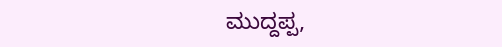ಮುದ್ದಪ್ಪ,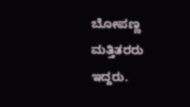ಬೋಪಣ್ಣ ಮತ್ತಿತರರು ಇದ್ದರು.